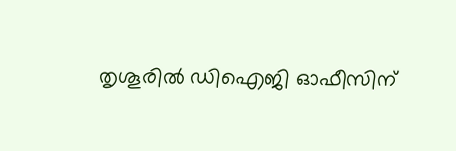തൃശൂരിൽ ഡിഐജി ഓഫീസിന്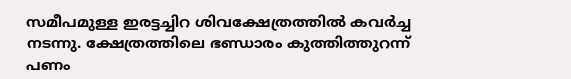സമീപമുള്ള ഇരട്ടച്ചിറ ശിവക്ഷേത്രത്തിൽ കവർച്ച നടന്നു. ക്ഷേത്രത്തിലെ ഭണ്ഡാരം കുത്തിത്തുറന്ന് പണം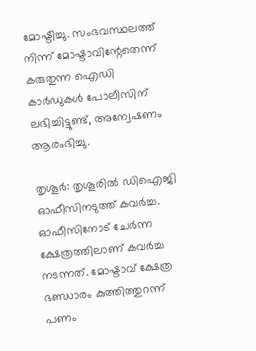മോഷ്ടിച്ചു. സംഭവസ്ഥലത്ത് നിന്ന് മോഷ്ടാവിന്റേതെന്ന് കരുതുന്ന ഐഡി കാർഡുകൾ പോലീസിന് ലഭിച്ചിട്ടുണ്ട്, അന്വേഷണം ആരംഭിച്ചു.

തൃശൂർ: തൃശൂരില്‍ ഡിഐജി ഓഫീസിനടുത്ത് കവർച്ച. ഓഫീസിനോട് ചേർന്ന ക്ഷേത്രത്തിലാണ് കവർച്ച നടന്നത്. മോഷ്ടാവ് ക്ഷേത്ര ഭണ്ഡാരം കുത്തിത്തുറന്ന് പണം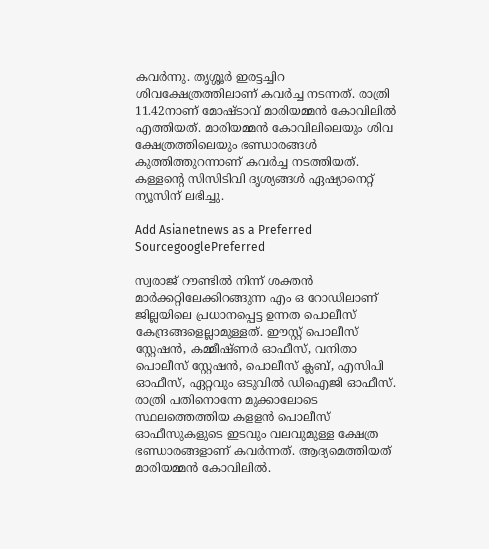കവർന്നു. തൃശ്ശൂർ ഇരട്ടച്ചിറ ശിവക്ഷേത്രത്തിലാണ് കവർച്ച നടന്നത്. രാത്രി 11.42നാണ് മോഷ്ടാവ് മാരിയമ്മൻ കോവിലിൽ എത്തിയത്. മാരിയമ്മന്‍ കോവിലിലെയും ശിവ ക്ഷേത്രത്തിലെയും ഭണ്ഡാരങ്ങള്‍ കുത്തിത്തുറന്നാണ് കവര്‍ച്ച നടത്തിയത്. കള്ളന്റെ സിസിടിവി ദൃശ്യങ്ങൾ ഏഷ്യാനെറ്റ് ന്യൂസിന് ലഭിച്ചു.

Add Asianetnews as a Preferred SourcegooglePreferred

സ്വരാജ് റൗണ്ടില്‍ നിന്ന് ശക്തന്‍ മാര്‍ക്കറ്റിലേക്കിറങ്ങുന്ന എം ഒ റോഡിലാണ് ജില്ലയിലെ പ്രധാനപ്പെട്ട ഉന്നത പൊലീസ് കേന്ദ്രങ്ങളെല്ലാമുള്ളത്. ഈസ്റ്റ് പൊലീസ് സ്റ്റേഷന്‍, കമ്മീഷ്ണര്‍ ഓഫീസ്, വനിതാ പൊലീസ് സ്റ്റേഷന്‍, പൊലീസ് ക്ലബ്, എസിപി ഓഫീസ്, ഏറ്റവും ഒടുവില്‍ ഡിഐജി ഓഫീസ്. രാത്രി പതിനൊന്നേ മുക്കാലോടെ സ്ഥലത്തെത്തിയ കളളന്‍ പൊലീസ് ഓഫീസുകളുടെ ഇടവും വലവുമുള്ള ക്ഷേത്ര ഭണ്ഡാരങ്ങളാണ് കവര്‍ന്നത്. ആദ്യമെത്തിയത് മാരിയമ്മന്‍ കോവിലില്‍.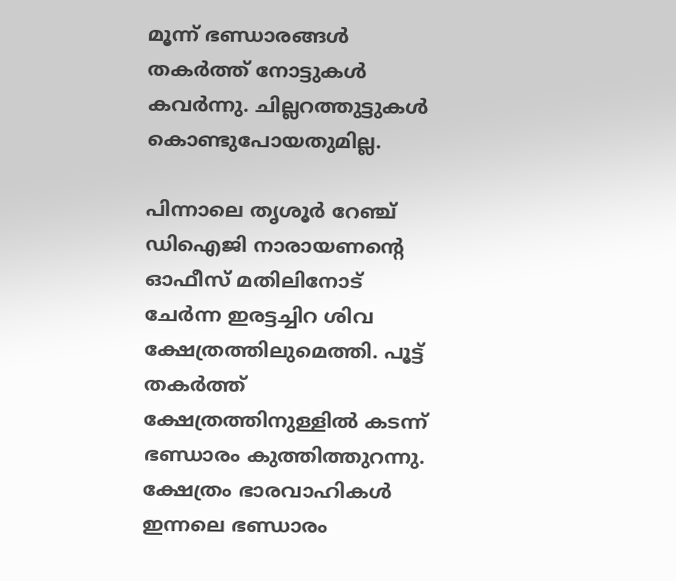മൂന്ന് ഭണ്ഡാരങ്ങള്‍ തകര്‍ത്ത് നോട്ടുകള്‍ കവര്‍ന്നു. ചില്ലറത്തുട്ടുകള്‍ കൊണ്ടുപോയതുമില്ല.

പിന്നാലെ തൃശൂര്‍ റേഞ്ച് ഡിഐജി നാരായണന്‍റെ ഓഫീസ് മതിലിനോട് ചേര്‍ന്ന ഇരട്ടച്ചിറ ശിവ ക്ഷേത്രത്തിലുമെത്തി. പൂട്ട് തകര്‍ത്ത് ക്ഷേത്രത്തിനുള്ളില്‍ കടന്ന് ഭണ്ഡാരം കുത്തിത്തുറന്നു. ക്ഷേത്രം ഭാരവാഹികള്‍ ഇന്നലെ ഭണ്ഡാരം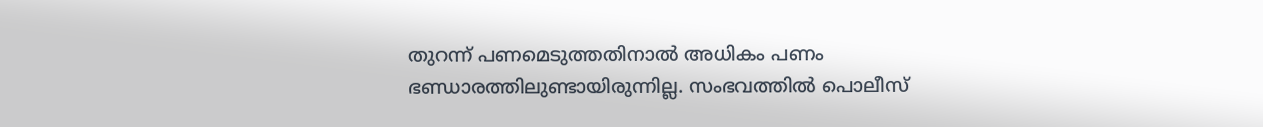തുറന്ന് പണമെടുത്തതിനാല്‍ അധികം പണം ഭണ്ഡാരത്തിലുണ്ടായിരുന്നില്ല. സംഭവത്തിൽ പൊലീസ്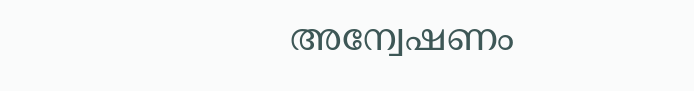അന്വേഷണം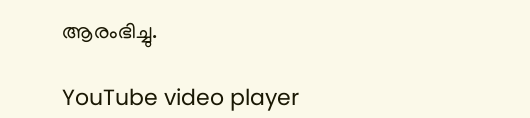ആരംഭിച്ചു.

YouTube video player